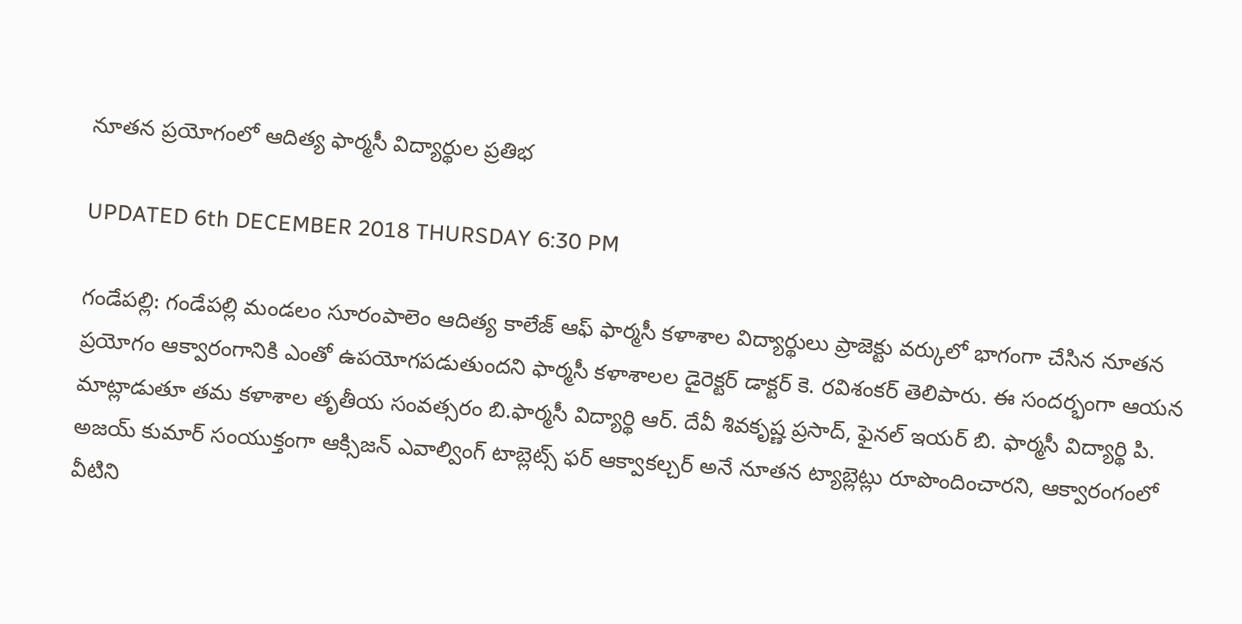నూతన ప్రయోగంలో ఆదిత్య ఫార్మసీ విద్యార్థుల ప్రతిభ

UPDATED 6th DECEMBER 2018 THURSDAY 6:30 PM

గండేపల్లి: గండేపల్లి మండలం సూరంపాలెం ఆదిత్య కాలేజ్ ఆఫ్ ఫార్మసీ కళాశాల విద్యార్థులు ప్రాజెక్టు వర్కులో భాగంగా చేసిన నూతన ప్రయోగం ఆక్వారంగానికి ఎంతో ఉపయోగపడుతుందని ఫార్మసీ కళాశాలల డైరెక్టర్ డాక్టర్ కె. రవిశంకర్ తెలిపారు. ఈ సందర్భంగా ఆయన మాట్లాడుతూ తమ కళాశాల తృతీయ సంవత్సరం బి.ఫార్మసీ విద్యార్థి ఆర్. దేవీ శివకృష్ణ ప్రసాద్, ఫైనల్ ఇయర్ బి. ఫార్మసీ విద్యార్థి పి. అజయ్ కుమార్ సంయుక్తంగా ఆక్సిజన్ ఎవాల్వింగ్ టాబ్లెట్స్ ఫర్ ఆక్వాకల్చర్ అనే నూతన ట్యాబ్లెట్లు రూపొందించారని, ఆక్వారంగంలో వీటిని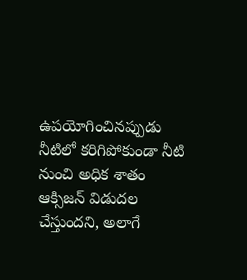ఉపయోగించినప్పుడు నీటిలో కరిగిపోకుండా నీటి నుంచి అధిక శాతం ఆక్సిజన్ విడుదల చేస్తుందని, అలాగే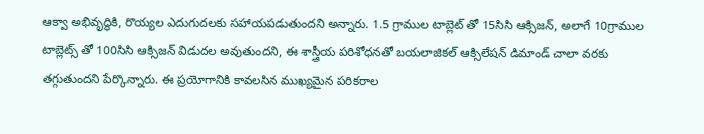ఆక్వా అభివృద్ధికి, రొయ్యల ఎదుగుదలకు సహాయపడుతుందని అన్నారు. 1.5 గ్రాముల టాబ్లెట్ తో 15సిసి ఆక్సిజన్, అలాగే 10గ్రాముల టాబ్లెట్స్ తో 100సిసి ఆక్సిజన్ విడుదల అవుతుందని, ఈ శాస్త్రీయ పరిశోధనతో బయలాజికల్ ఆక్సిలేషన్ డిమాండ్ చాలా వరకు తగ్గుతుందని పేర్కొన్నారు. ఈ ప్రయోగానికి కావలసిన ముఖ్యమైన పరికరాల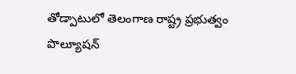తోడ్పాటులో తెలంగాణ రాష్ట్ర ప్రభుత్వం పొల్యూషన్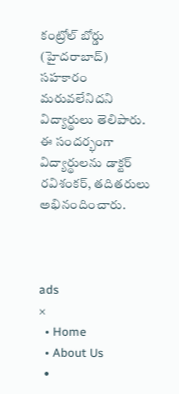కంట్రోల్ బోర్డు (హైదరాబాద్) సహకారం మరువలేనిదని విద్యార్థులు తెలిపారు. ఈ సందర్భంగా విద్యార్థులను డాక్టర్ రవిశంకర్, తదితరులు అభినందించారు.



ads
×
  • Home
  • About Us
  •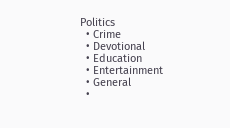Politics
  • Crime
  • Devotional
  • Education
  • Entertainment
  • General
  •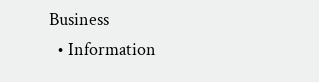Business
  • Information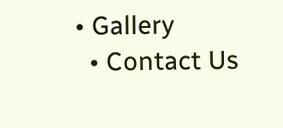• Gallery
  • Contact Us